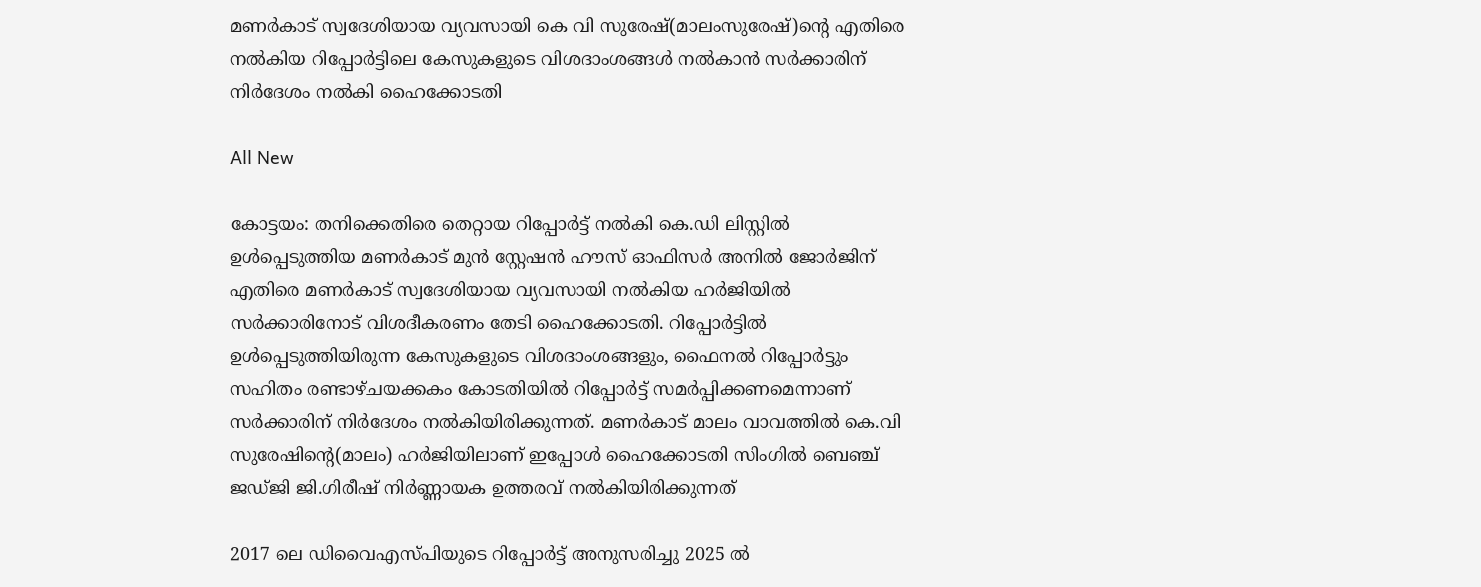മണർകാട് സ്വദേശിയായ വ്യവസായി കെ വി സുരേഷ്(മാലംസുരേഷ്)ന്റെ എതിരെ നൽകിയ റിപ്പോർട്ടിലെ കേസുകളുടെ വിശദാംശങ്ങൾ നൽകാൻ സർക്കാരിന് നിർദേശം നൽകി ഹൈക്കോടതി

All New

കോട്ടയം: തനിക്കെതിരെ തെറ്റായ റിപ്പോർട്ട് നൽകി കെ.ഡി ലിസ്റ്റിൽ ഉൾപ്പെടുത്തിയ മണർകാട് മുൻ സ്റ്റേഷൻ ഹൗസ് ഓഫിസർ അനിൽ ജോർജിന് എതിരെ മണർകാട് സ്വദേശിയായ വ്യവസായി നൽകിയ ഹർജിയിൽ സർക്കാരിനോട് വിശദീകരണം തേടി ഹൈക്കോടതി. റിപ്പോർട്ടിൽ ഉൾപ്പെടുത്തിയിരുന്ന കേസുകളുടെ വിശദാംശങ്ങളും, ഫൈനൽ റിപ്പോർട്ടും സഹിതം രണ്ടാഴ്ചയക്കകം കോടതിയിൽ റിപ്പോർട്ട് സമർപ്പിക്കണമെന്നാണ് സർക്കാരിന് നിർദേശം നൽകിയിരിക്കുന്നത്. മണർകാട് മാലം വാവത്തിൽ കെ.വി സുരേഷിന്റെ(മാലം) ഹർജിയിലാണ് ഇപ്പോൾ ഹൈക്കോടതി സിംഗിൽ ബെഞ്ച് ജഡ്ജി ജി.ഗിരീഷ് നിർണ്ണായക ഉത്തരവ് നൽകിയിരിക്കുന്നത്

2017 ലെ ഡിവൈഎസ്പിയുടെ റിപ്പോർട്ട് അനുസരിച്ചു 2025 ൽ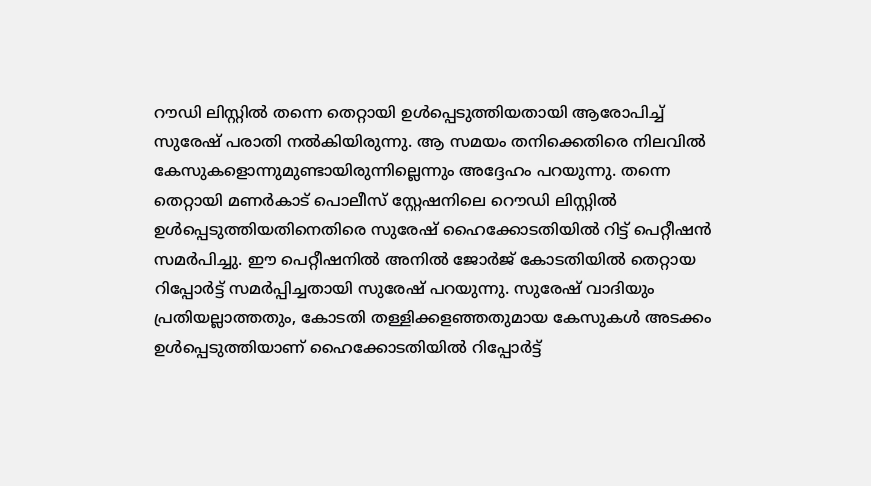റൗഡി ലിസ്റ്റിൽ തന്നെ തെറ്റായി ഉൾപ്പെടുത്തിയതായി ആരോപിച്ച് സുരേഷ് പരാതി നൽകിയിരുന്നു. ആ സമയം തനിക്കെതിരെ നിലവിൽ കേസുകളൊന്നുമുണ്ടായിരുന്നില്ലെന്നും അദ്ദേഹം പറയുന്നു. തന്നെ തെറ്റായി മണർകാട് പൊലീസ് സ്റ്റേഷനിലെ റൌഡി ലിസ്റ്റിൽ ഉൾപ്പെടുത്തിയതിനെതിരെ സുരേഷ് ഹൈക്കോടതിയിൽ റിട്ട് പെറ്റീഷൻ സമർപിച്ചു. ഈ പെറ്റീഷനിൽ അനിൽ ജോർജ് കോടതിയിൽ തെറ്റായ റിപ്പോർട്ട് സമർപ്പിച്ചതായി സുരേഷ് പറയുന്നു. സുരേഷ് വാദിയും പ്രതിയല്ലാത്തതും, കോടതി തള്ളിക്കളഞ്ഞതുമായ കേസുകൾ അടക്കം ഉൾപ്പെടുത്തിയാണ് ഹൈക്കോടതിയിൽ റിപ്പോർട്ട്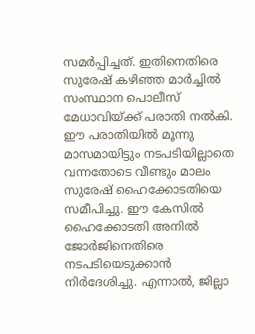സമർപ്പിച്ചത്. ഇതിനെതിരെ സുരേഷ് കഴിഞ്ഞ മാർച്ചിൽ സംസ്ഥാന പൊലീസ് മേധാവിയ്ക്ക് പരാതി നൽകി. ഈ പരാതിയിൽ മൂന്നു മാസമായിട്ടും നടപടിയില്ലാതെ വന്നതോടെ വീണ്ടും മാലം സുരേഷ് ഹൈക്കോടതിയെ സമീപിച്ചു. ഈ കേസിൽ ഹൈക്കോടതി അനിൽ ജോർജിനെതിരെ നടപടിയെടുക്കാൻ നിർദേശിച്ചു. എന്നാൽ, ജില്ലാ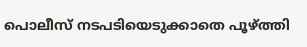പൊലീസ് നടപടിയെടുക്കാതെ പൂഴ്ത്തി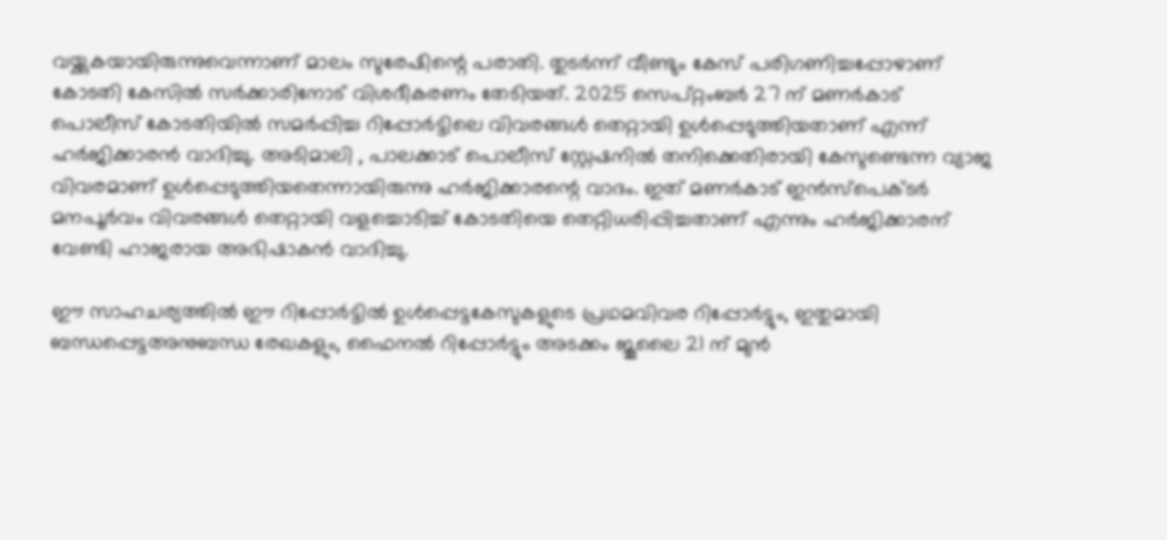വയ്ക്കുകയായിരുന്നുവെന്നാണ് മാലം സുരേഷിന്റെ പരാതി. തുടർന്ന് വീണ്ടും കേസ് പരിഗണിച്ചപ്പോഴാണ് കോടതി കേസിൽ സർക്കാരിനോട് വിശദീകരണം തേടിയത്. 2025 സെപ്റ്റംബർ 27 ന് മണർകാട് പൊലീസ് കോടതിയിൽ സമർപ്പിച്ച റിപ്പോർട്ടിലെ വിവരങ്ങൾ തെറ്റായി ഉൾപ്പെടുത്തിയതാണ് എന്ന് ഹർജിക്കാരൻ വാദിച്ചു. അടിമാലി , പാലക്കാട് പൊലീസ് സ്റ്റേഷനിൽ തനിക്കെതിരായി കേസുണ്ടെന്ന വ്യാജ വിവരമാണ് ഉൾപ്പെടുത്തിയതെന്നായിരുന്നു ഹർജിക്കാരന്റെ വാദം. ഇത് മണർകാട് ഇൻസ്‌പെക്ടർ മനപൂർവം വിവരങ്ങൾ തെറ്റായി വളച്ചൊടിച്ച് കോടതിയെ തെറ്റിധരിപ്പിച്ചതാണ് എന്നും ഹർജിക്കാരന് വേണ്ടി ഹാജരായ അഭിഷാകൻ വാദിച്ചു.

ഈ സാഹചര്യത്തിൽ ഈ റിപ്പോർട്ടിൽ ഉൾപ്പെട്ടകേസുകളുടെ പ്രഥമവിവര റിപ്പോർട്ടും, ഇതുമായി ബന്ധപ്പെട്ടഅനുബന്ധ രേഖകളും, ഫൈനൽ റിപ്പോർട്ടും അടക്കം ജൂലൈ 21 ന് മുൻ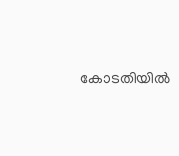കോടതിയിൽ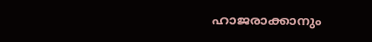ഹാജരാക്കാനും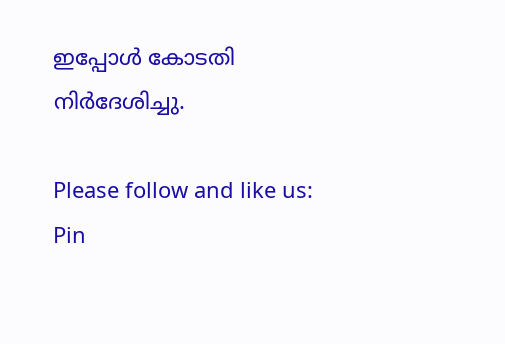ഇപ്പോൾ കോടതി നിർദേശിച്ചു.

Please follow and like us:
Pin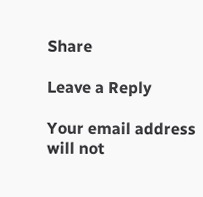Share

Leave a Reply

Your email address will not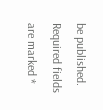be published. Required fields are marked *